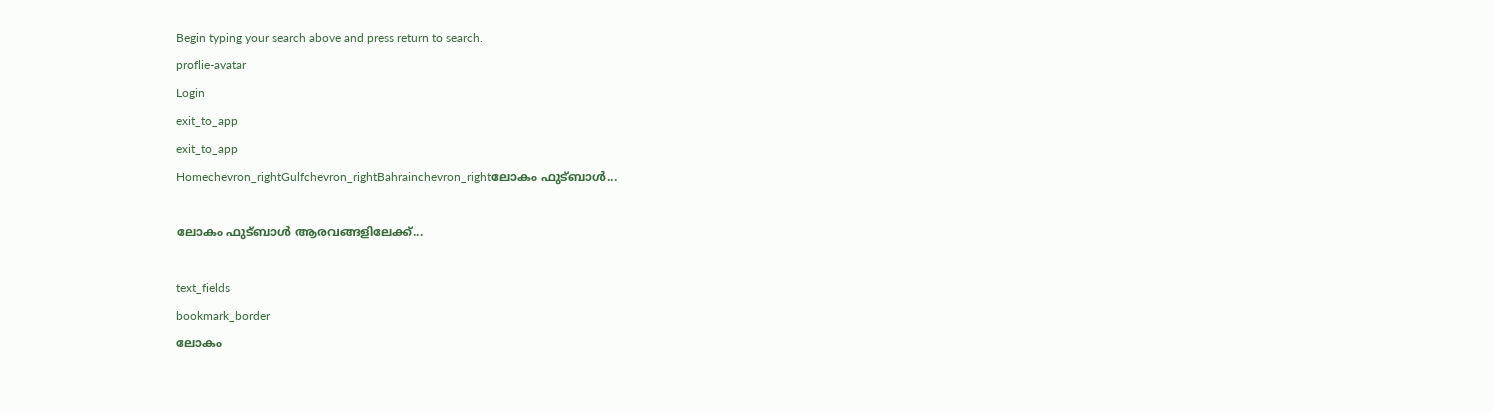Begin typing your search above and press return to search.
proflie-avatar
Login
exit_to_app
exit_to_app
Homechevron_rightGulfchevron_rightBahrainchevron_rightലോകം ഫുട്ബാൾ...

ലോകം ഫുട്ബാൾ ആരവങ്ങളിലേക്ക്...

text_fields
bookmark_border
ലോകം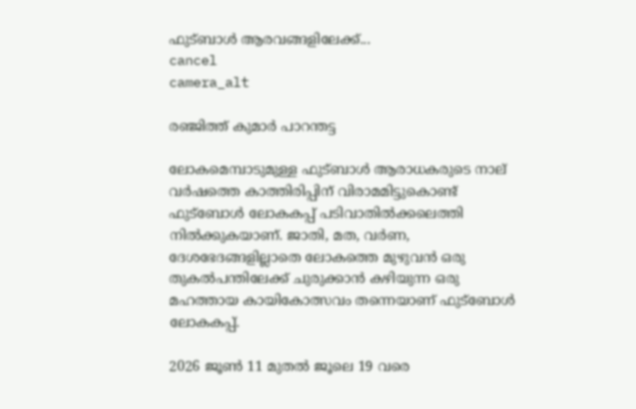ഫുട്ബാൾ ആരവങ്ങളിലേക്ക്...
cancel
camera_alt

രഞ്ജിത്ത് കുമാർ പാറന്തട്ട

ലോകമെമ്പാടുമുള്ള ഫുട്ബാൾ ആരാധകരുടെ നാല് വർഷത്തെ കാത്തിരിപ്പിന് വിരാമമിട്ടുകൊണ്ട് ഫുട്ബോൾ ലോകകപ്പ് പടിവാതിൽക്കലെത്തി നിൽക്കുകയാണ്. ജാതി, മത, വർണ, ദേശഭേദങ്ങളില്ലാതെ ലോകത്തെ മുഴുവൻ ഒരു തുകൽപന്തിലേക്ക് ചുരുക്കാൻ കഴിയുന്ന ഒരു മഹത്തായ കായികോത്സവം തന്നെയാണ് ഫുട്ബോൾ ലോകകപ്പ്.

2026 ജൂൺ 11 മുതൽ ജൂലെ 19 വരെ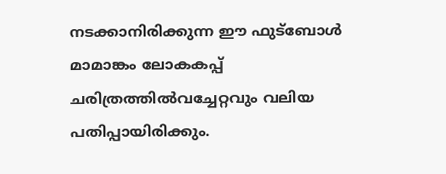നടക്കാനിരിക്കുന്ന ഈ ഫുട്ബോൾ മാമാങ്കം ലോകകപ്പ് ചരിത്രത്തിൽവച്ചേറ്റവും വലിയ പതിപ്പായിരിക്കും.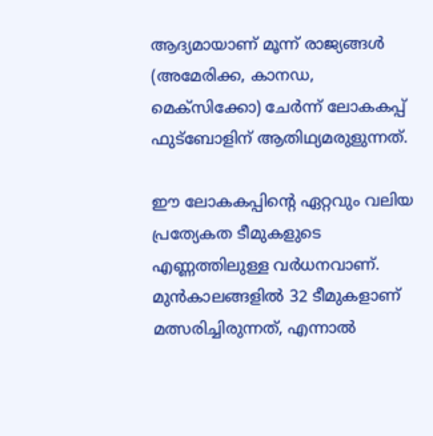ആദ്യമായാണ് മൂന്ന് രാജ്യങ്ങൾ (അമേരിക്ക, കാനഡ, മെക്സിക്കോ) ചേർന്ന് ലോകകപ്പ് ഫുട്ബോളിന് ആതിഥ്യമരുളുന്നത്.

ഈ ലോകകപ്പിന്റെ ഏറ്റവും വലിയ പ്രത്യേകത ടീമുകളുടെ എണ്ണത്തിലുള്ള വർധനവാണ്. മുൻകാലങ്ങളിൽ 32 ടീമുകളാണ് മത്സരിച്ചിരുന്നത്, എന്നാൽ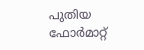പുതിയ ഫോർമാറ്റ്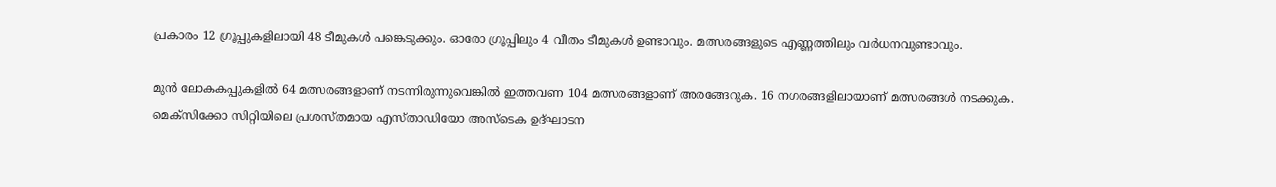പ്രകാരം 12 ഗ്രൂപ്പുകളിലായി 48 ടീമുകൾ പങ്കെടുക്കും. ഓരോ ഗ്രൂപ്പിലും 4 വീതം ടീമുകൾ ഉണ്ടാവും. മത്സരങ്ങളുടെ എണ്ണത്തിലും വർധനവുണ്ടാവും.

മുൻ ലോകകപ്പുകളിൽ 64 മത്സരങ്ങളാണ് നടന്നിരുന്നുവെങ്കിൽ ഇത്തവണ 104 മത്സരങ്ങളാണ് അരങ്ങേറുക. 16 നഗരങ്ങളിലായാണ് മത്സരങ്ങൾ നടക്കുക. മെക്സിക്കോ സിറ്റിയിലെ പ്രശസ്‌തമായ എസ്താഡിയോ അസ്ടെക ഉദ്‌ഘാടന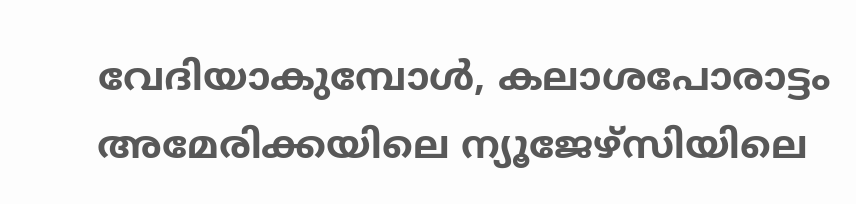വേദിയാകുമ്പോൾ, കലാശപോരാട്ടം അമേരിക്കയിലെ ന്യൂജേഴ്‌സിയിലെ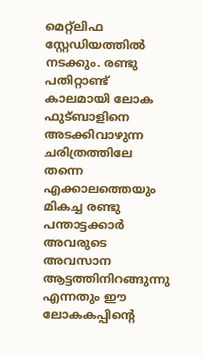മെറ്റ്ലിഫ സ്റ്റേഡിയത്തിൽ നടക്കും. രണ്ടു പതിറ്റാണ്ട് കാലമായി ലോക ഫുട്ബാളിനെ അടക്കിവാഴുന്ന ചരിത്രത്തിലേ തന്നെ എക്കാലത്തെയും മികച്ച രണ്ടു പന്താട്ടക്കാർ അവരുടെ അവസാന ആട്ടത്തിനിറങ്ങുന്നു എന്നതും ഈ ലോകകപ്പിന്റെ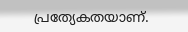പ്രത്യേകതയാണ്.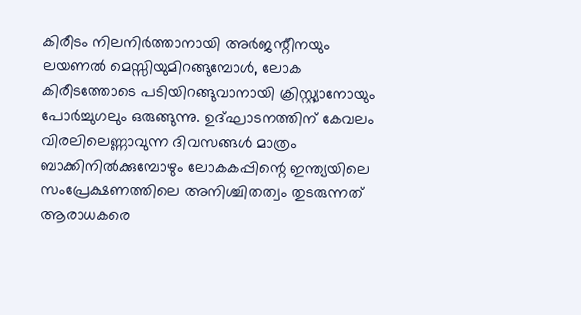കിരീടം നിലനിർത്താനായി അർജന്റീനയും ലയണൽ മെസ്സിയുമിറങ്ങുമ്പോൾ, ലോക കിരീടത്തോടെ പടിയിറങ്ങുവാനായി ക്രിസ്റ്റ്യാനോയും പോർച്ചുഗലും ഒരുങ്ങുന്നു. ഉദ്‌ഘാടനത്തിന് കേവലം വിരലിലെണ്ണാവുന്ന ദിവസങ്ങൾ മാത്രം ബാക്കിനിൽക്കുമ്പോഴും ലോകകപ്പിന്റെ ഇന്ത്യയിലെ സംപ്രേക്ഷണത്തിലെ അനിശ്ചിതത്വം തുടരുന്നത് ആരാധകരെ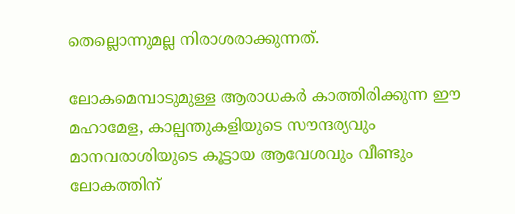തെല്ലൊന്നുമല്ല നിരാശരാക്കുന്നത്.

ലോകമെമ്പാടുമുള്ള ആരാധകർ കാത്തിരിക്കുന്ന ഈ മഹാമേള, കാല്പന്തുകളിയുടെ സൗന്ദര്യവും മാനവരാശിയുടെ കൂട്ടായ ആവേശവും വീണ്ടും ലോകത്തിന്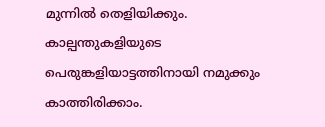മുന്നിൽ തെളിയിക്കും. കാല്പന്തുകളിയുടെ പെരുങ്കളിയാട്ടത്തിനായി നമുക്കും കാത്തിരിക്കാം.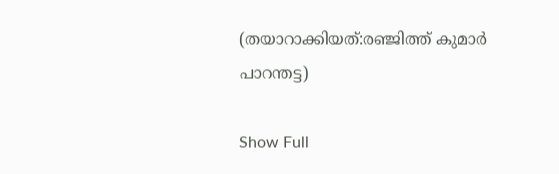(തയാറാക്കിയത്:രഞ്ജിത്ത് കുമാർ പാറന്തട്ട)

Show Full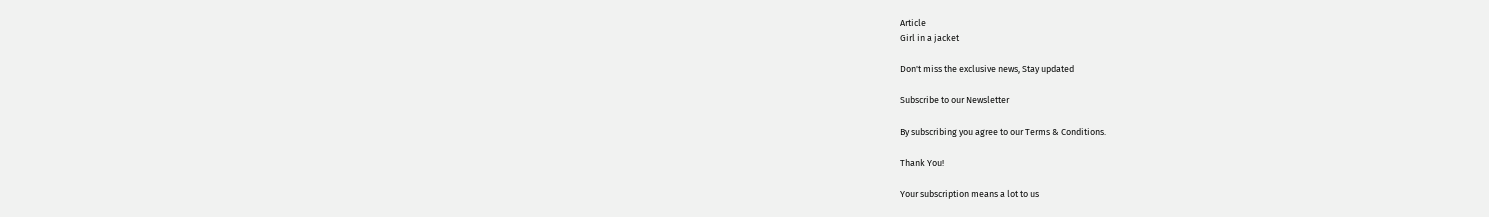Article
Girl in a jacket

Don't miss the exclusive news, Stay updated

Subscribe to our Newsletter

By subscribing you agree to our Terms & Conditions.

Thank You!

Your subscription means a lot to us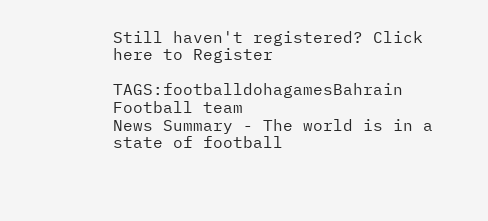Still haven't registered? Click here to Register

TAGS:footballdohagamesBahrain Football team
News Summary - The world is in a state of football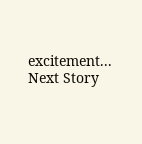excitement...
Next Story